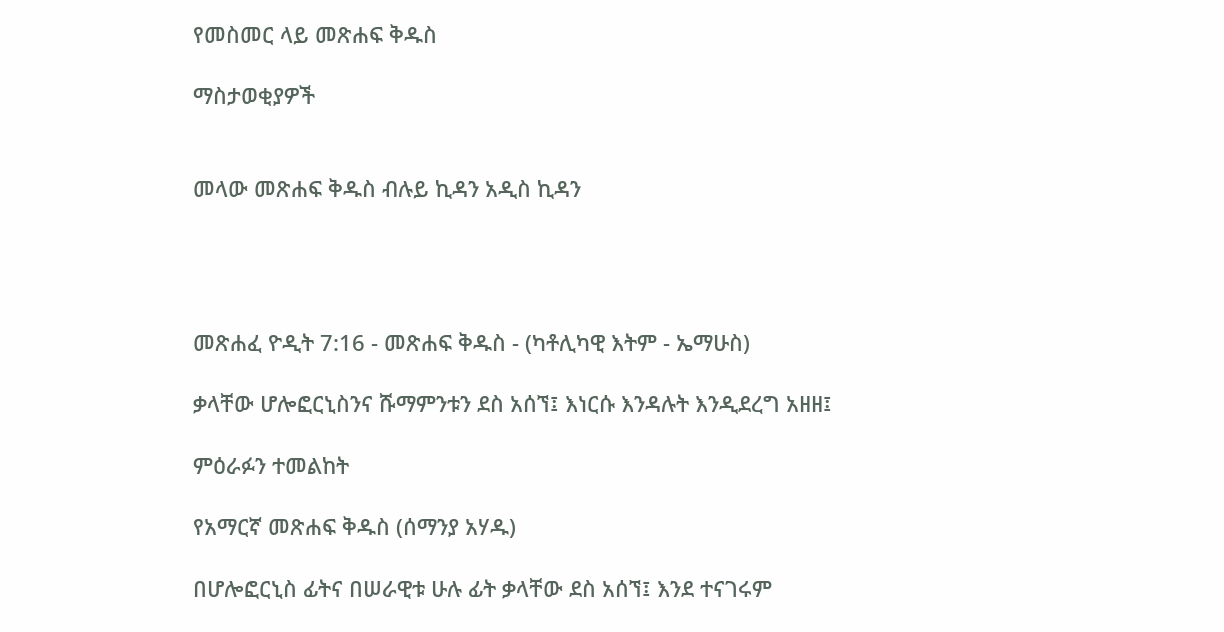የመስመር ላይ መጽሐፍ ቅዱስ

ማስታወቂያዎች


መላው መጽሐፍ ቅዱስ ብሉይ ኪዳን አዲስ ኪዳን




መጽሐፈ ዮዲት 7:16 - መጽሐፍ ቅዱስ - (ካቶሊካዊ እትም - ኤማሁስ)

ቃላቸው ሆሎፎርኒስንና ሹማምንቱን ደስ አሰኘ፤ እነርሱ እንዳሉት እንዲደረግ አዘዘ፤

ምዕራፉን ተመልከት

የአማርኛ መጽሐፍ ቅዱስ (ሰማንያ አሃዱ)

በሆሎፎርኒስ ፊትና በሠራዊቱ ሁሉ ፊት ቃላቸው ደስ አሰኘ፤ እንደ ተናገሩም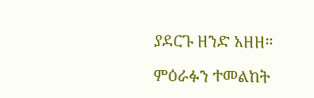ያደርጉ ዘንድ አዘዘ።

ምዕራፉን ተመልከት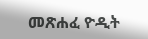መጽሐፈ ዮዲት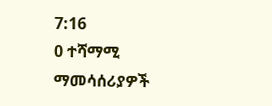7:16
0 ተሻማሚ ማመሳሰሪያዎች